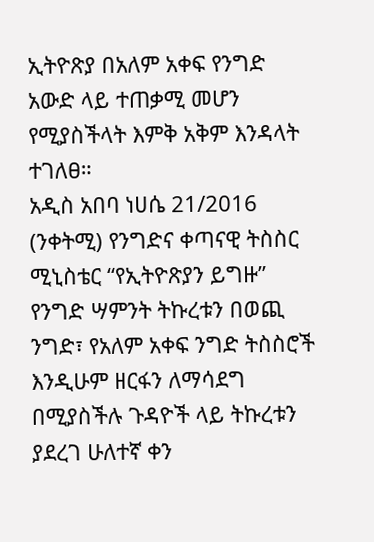ኢትዮጽያ በአለም አቀፍ የንግድ አውድ ላይ ተጠቃሚ መሆን የሚያስችላት እምቅ አቅም እንዳላት ተገለፀ።
አዲስ አበባ ነሀሴ 21/2016 (ንቀትሚ) የንግድና ቀጣናዊ ትስስር ሚኒስቴር “የኢትዮጽያን ይግዙ” የንግድ ሣምንት ትኩረቱን በወጪ ንግድ፣ የአለም አቀፍ ንግድ ትስስሮች እንዲሁም ዘርፋን ለማሳደግ በሚያስችሉ ጉዳዮች ላይ ትኩረቱን ያደረገ ሁለተኛ ቀን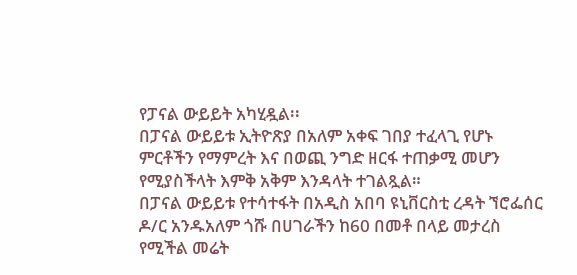የፓናል ውይይት አካሂዷል፡፡
በፓናል ውይይቱ ኢትዮጽያ በአለም አቀፍ ገበያ ተፈላጊ የሆኑ ምርቶችን የማምረት እና በወጪ ንግድ ዘርፋ ተጠቃሚ መሆን የሚያስችላት እምቅ አቅም እንዳላት ተገልጿል።
በፓናል ውይይቱ የተሳተፋት በአዲስ አበባ ዩኒቨርስቲ ረዳት ኘሮፌሰር ዶ/ር አንዱአለም ጎሹ በሀገራችን ከ60 በመቶ በላይ መታረስ የሚችል መሬት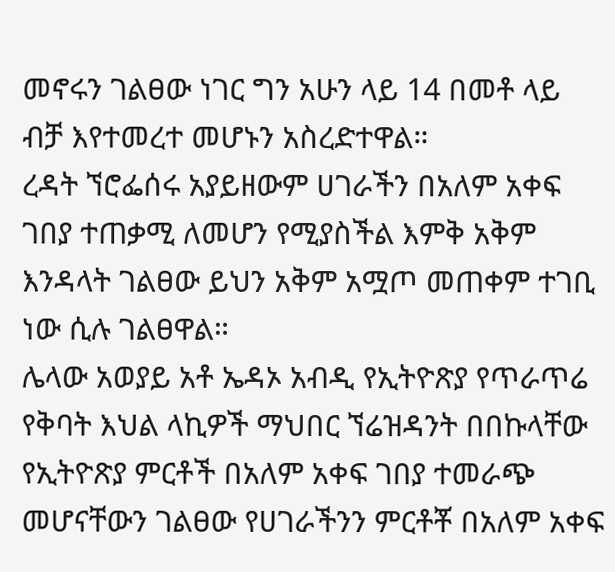መኖሩን ገልፀው ነገር ግን አሁን ላይ 14 በመቶ ላይ ብቻ እየተመረተ መሆኑን አስረድተዋል።
ረዳት ኘሮፌሰሩ አያይዘውም ሀገራችን በአለም አቀፍ ገበያ ተጠቃሚ ለመሆን የሚያስችል እምቅ አቅም እንዳላት ገልፀው ይህን አቅም አሟጦ መጠቀም ተገቢ ነው ሲሉ ገልፀዋል።
ሌላው አወያይ አቶ ኤዳኦ አብዲ የኢትዮጽያ የጥራጥሬ የቅባት እህል ላኪዎች ማህበር ኘሬዝዳንት በበኩላቸው የኢትዮጽያ ምርቶች በአለም አቀፍ ገበያ ተመራጭ መሆናቸውን ገልፀው የሀገራችንን ምርቶቾ በአለም አቀፍ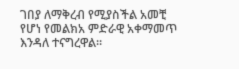ገበያ ለማቅረብ የሚያስችል አመቺ የሆነ የመልክአ ምድራዊ አቀማመጥ እንዳለ ተናግረዋል።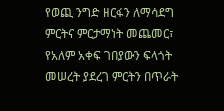የወጪ ንግድ ዘርፋን ለማሳደግ ምርትና ምርታማነት መጨመር፣ የአለም አቀፍ ገበያውን ፍላጎት መሠረት ያደረገ ምርትን በጥራት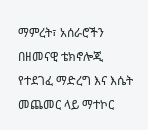ማምረት፣ አሰራሮችን በዘመናዊ ቴክኖሎጂ የተደገፈ ማድረግ እና እሴት መጨመር ላይ ማተኮር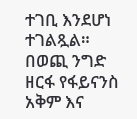ተገቢ እንደሆነ ተገልጿል።
በወጪ ንግድ ዘርፋ የፋይናንስ አቅም እና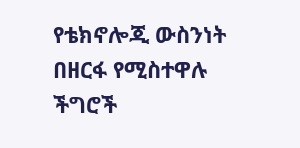የቴክኖሎጂ ውስንነት በዘርፋ የሚስተዋሉ ችግሮች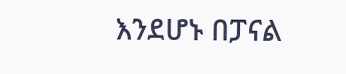እንደሆኑ በፓናል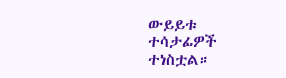ውይይቱ ተሳታፊዎች ተነስቷል።